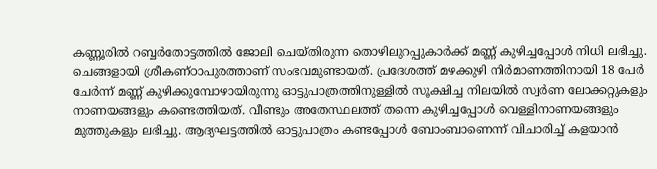കണ്ണൂരിൽ റബ്ബർതോട്ടത്തിൽ ജോലി ചെയ്തിരുന്ന തൊഴിലുറപ്പുകാർക്ക് മണ്ണ് കുഴിച്ചപ്പോൾ നിധി ലഭിച്ചു. ചെങ്ങളായി ശ്രീകണ്ഠാപുരത്താണ് സംഭവമുണ്ടായത്. പ്രദേശത്ത് മഴക്കുഴി നിർമാണത്തിനായി 18 പേർ ചേർന്ന് മണ്ണ് കുഴിക്കുമ്പോഴായിരുന്നു ഓട്ടുപാത്രത്തിനുള്ളിൽ സൂക്ഷിച്ച നിലയിൽ സ്വർണ ലോക്കറ്റുകളും നാണയങ്ങളും കണ്ടെത്തിയത്. വീണ്ടും അതേസ്ഥലത്ത് തന്നെ കുഴിച്ചപ്പോൾ വെള്ളിനാണയങ്ങളും മുത്തുകളും ലഭിച്ചു. ആദ്യഘട്ടത്തിൽ ഓട്ടുപാത്രം കണ്ടപ്പോൾ ബോംബാണെന്ന് വിചാരിച്ച് കളയാൻ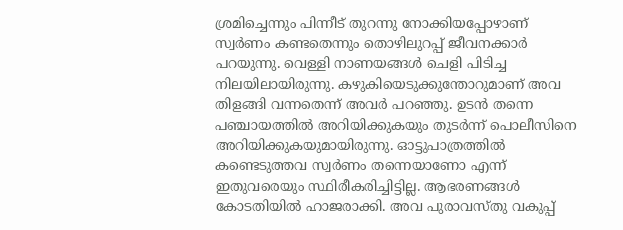ശ്രമിച്ചെന്നും പിന്നീട് തുറന്നു നോക്കിയപ്പോഴാണ് സ്വർണം കണ്ടതെന്നും തൊഴിലുറപ്പ് ജീവനക്കാർ പറയുന്നു. വെള്ളി നാണയങ്ങൾ ചെളി പിടിച്ച നിലയിലായിരുന്നു. കഴുകിയെടുക്കുന്തോറുമാണ് അവ തിളങ്ങി വന്നതെന്ന് അവർ പറഞ്ഞു. ഉടൻ തന്നെ പഞ്ചായത്തിൽ അറിയിക്കുകയും തുടർന്ന് പൊലീസിനെ അറിയിക്കുകയുമായിരുന്നു. ഓട്ടുപാത്രത്തിൽ കണ്ടെടുത്തവ സ്വർണം തന്നെയാണോ എന്ന് ഇതുവരെയും സ്ഥിരീകരിച്ചിട്ടില്ല. ആഭരണങ്ങൾ കോടതിയിൽ ഹാജരാക്കി. അവ പുരാവസ്തു വകുപ്പ്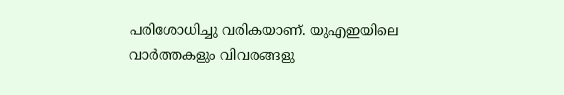പരിശോധിച്ചു വരികയാണ്. യുഎഇയിലെ വാർത്തകളും വിവരങ്ങളു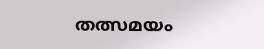തത്സമയം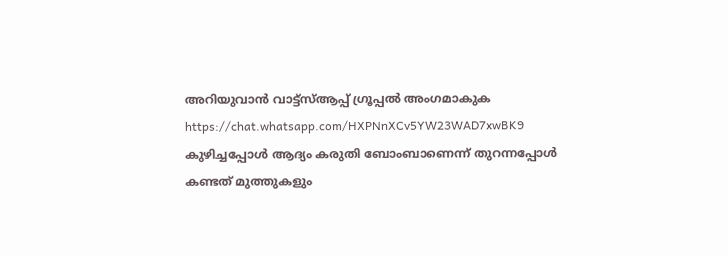അറിയുവാൻ വാട്ട്സ്ആപ്പ് ഗ്രൂപ്പൽ അംഗമാകുക https://chat.whatsapp.com/HXPNnXCv5YW23WAD7xwBK9
കുഴിച്ചപ്പോൾ ആദ്യം കരുതി ബോംബാണെന്ന് തുറന്നപ്പോൾ കണ്ടത് മുത്തുകളും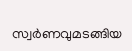സ്വർണവുമടങ്ങിയ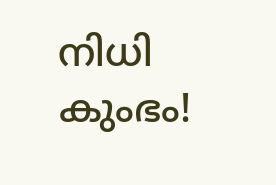നിധി കുംഭം!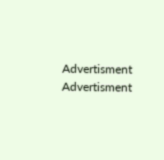Advertisment
Advertisment